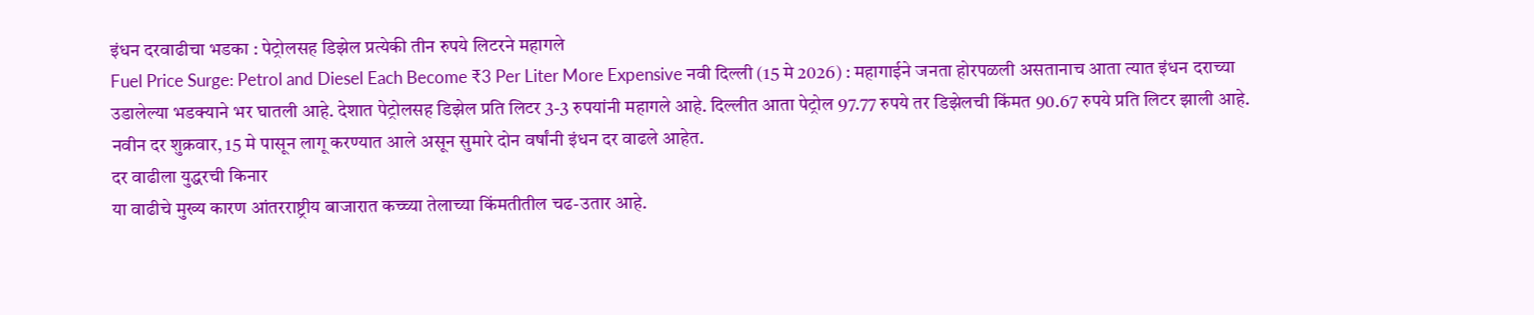इंधन दरवाढीचा भडका : पेट्रोलसह डिझेल प्रत्येकी तीन रुपये लिटरने महागले
Fuel Price Surge: Petrol and Diesel Each Become ₹3 Per Liter More Expensive नवी दिल्ली (15 मे 2026) : महागाईने जनता होरपळली असतानाच आता त्यात इंधन दराच्या उडालेल्या भडक्याने भर घातली आहे. देशात पेट्रोलसह डिझेल प्रति लिटर 3-3 रुपयांनी महागले आहे. दिल्लीत आता पेट्रोल 97.77 रुपये तर डिझेलची किंमत 90.67 रुपये प्रति लिटर झाली आहे. नवीन दर शुक्रवार, 15 मे पासून लागू करण्यात आले असून सुमारे दोन वर्षांनी इंधन दर वाढले आहेत.
दर वाढीला युद्धरची किनार
या वाढीचे मुख्य कारण आंतरराष्ट्रीय बाजारात कच्च्या तेलाच्या किंमतीतील चढ-उतार आहे.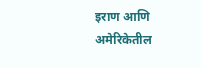इराण आणि अमेरिकेतील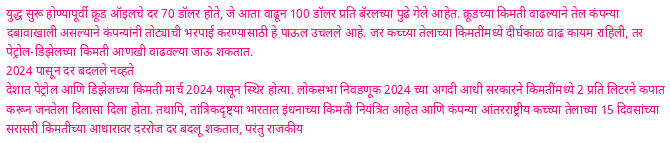युद्ध सुरू होण्यापूर्वी क्रूड ऑइलचे दर 70 डॉलर होते, जे आता वाढून 100 डॉलर प्रति बॅरलच्या पुढे गेले आहेत. क्रूडच्या किमती वाढल्याने तेल कंपन्या दबावाखाली असल्याने कंपन्यांनी तोट्याची भरपाई करण्यासाठी हे पाऊल उचलले आहे. जर कच्च्या तेलाच्या किमतींमध्ये दीर्घकाळ वाढ कायम राहिली, तर पेट्रोल-डिझेलच्या किमती आणखी वाढवल्या जाऊ शकतात.
2024 पासून दर बदलले नव्हते
देशात पेट्रोल आणि डिझेलच्या किमती मार्च 2024 पासून स्थिर होत्या. लोकसभा निवडणूक 2024 च्या अगदी आधी सरकारने किमतींमध्ये 2 प्रति लिटरने कपात करून जनतेला दिलासा दिला होता. तथापि, तांत्रिकदृष्ट्या भारतात इंधनाच्या किमती नियंत्रित आहेत आणि कंपन्या आंतरराष्ट्रीय कच्च्या तेलाच्या 15 दिवसांच्या सरासरी किमतीच्या आधारावर दररोज दर बदलू शकतात, परंतु राजकीय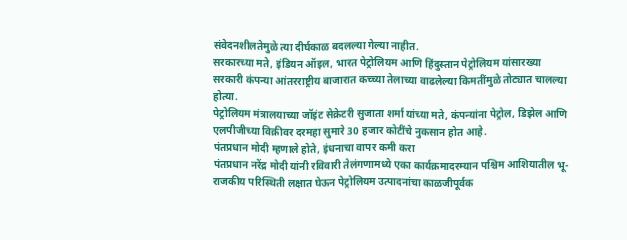संवेदनशीलतेमुळे त्या दीर्घकाळ बदलल्या गेल्या नाहीत.
सरकारच्या मते, इंडियन ऑइल, भारत पेट्रोलियम आणि हिंदुस्तान पेट्रोलियम यांसारख्या सरकारी कंपन्या आंतरराष्ट्रीय बाजारात कच्च्या तेलाच्या वाढलेल्या किमतींमुळे तोट्यात चालल्या होत्या.
पेट्रोलियम मंत्रालयाच्या जॉइंट सेक्रेटरी सुजाता शर्मा यांच्या मते, कंपन्यांना पेट्रोल, डिझेल आणि एलपीजीच्या विक्रीवर दरमहा सुमारे 30 हजार कोटींचे नुकसान होत आहे.
पंतप्रधान मोदी म्हणाले होते, इंधनाचा वापर कमी करा
पंतप्रधान नरेंद्र मोदी यांनी रविवारी तेलंगणामध्ये एका कार्यक्रमादरम्यान पश्चिम आशियातील भू-राजकीय परिस्थिती लक्षात घेऊन पेट्रोलियम उत्पादनांचा काळजीपूर्वक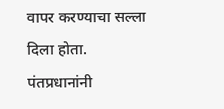वापर करण्याचा सल्ला दिला होता.
पंतप्रधानांनी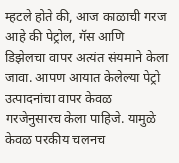म्हटले होते की, आज काळाची गरज आहे की पेट्रोल, गॅस आणि डिझेलचा वापर अत्यंत संयमाने केला जावा. आपण आयात केलेल्या पेट्रो उत्पादनांचा वापर केवळ गरजेनुसारच केला पाहिजे. यामुळे केवळ परकीय चलनच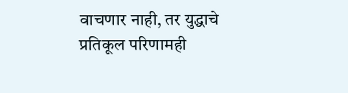वाचणार नाही, तर युद्धाचे प्रतिकूल परिणामही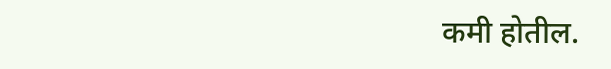कमी होतील.